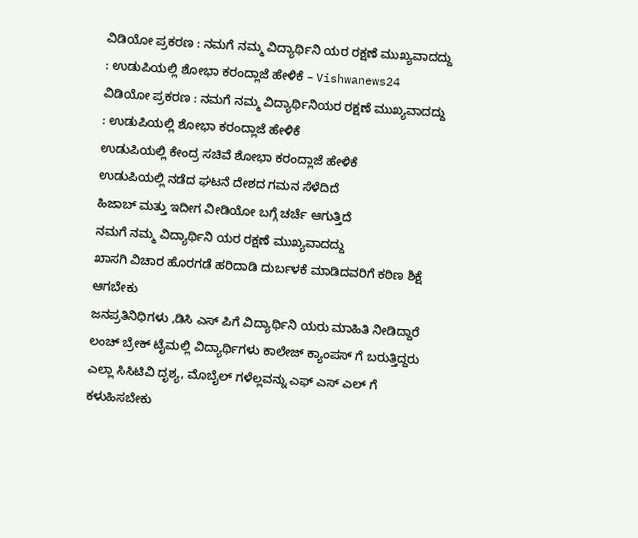ವಿಡಿಯೋ ಪ್ರಕರಣ : ನಮಗೆ ನಮ್ಮ ವಿದ್ಯಾರ್ಥಿನಿ ಯರ ರಕ್ಷಣೆ ಮುಖ್ಯವಾದದ್ದು : ಉಡುಪಿಯಲ್ಲಿ ಶೋಭಾ ಕರಂದ್ಲಾಜೆ ಹೇಳಿಕೆ – Vishwanews24
ವಿಡಿಯೋ ಪ್ರಕರಣ : ನಮಗೆ ನಮ್ಮ ವಿದ್ಯಾರ್ಥಿನಿಯರ ರಕ್ಷಣೆ ಮುಖ್ಯವಾದದ್ದು : ಉಡುಪಿಯಲ್ಲಿ ಶೋಭಾ ಕರಂದ್ಲಾಜೆ ಹೇಳಿಕೆ
ಉಡುಪಿಯಲ್ಲಿ ಕೇಂದ್ರ ಸಚಿವೆ ಶೋಭಾ ಕರಂದ್ಲಾಜೆ ಹೇಳಿಕೆ
ಉಡುಪಿಯಲ್ಲಿ ನಡೆದ ಘಟನೆ ದೇಶದ ಗಮನ ಸೆಳೆದಿದೆ
ಹಿಜಾಬ್ ಮತ್ತು ಇದೀಗ ವೀಡಿಯೋ ಬಗ್ಗೆ ಚರ್ಚೆ ಆಗುತ್ತಿದೆ
ನಮಗೆ ನಮ್ಮ ವಿದ್ಯಾರ್ಥಿನಿ ಯರ ರಕ್ಷಣೆ ಮುಖ್ಯವಾದದ್ದು
ಖಾಸಗಿ ವಿಚಾರ ಹೊರಗಡೆ ಹರಿದಾಡಿ ದುರ್ಬಳಕೆ ಮಾಡಿದವರಿಗೆ ಕಠಿಣ ಶಿಕ್ಷೆ ಆಗಬೇಕು
ಜನಪ್ರತಿನಿಧಿಗಳು ,ಡಿಸಿ ಎಸ್ ಪಿಗೆ ವಿದ್ಯಾರ್ಥಿನಿ ಯರು ಮಾಹಿತಿ ನೀಡಿದ್ದಾರೆ
ಲಂಚ್ ಬ್ರೇಕ್ ಟೈಮಲ್ಲಿ ವಿದ್ಯಾರ್ಥಿಗಳು ಕಾಲೇಜ್ ಕ್ಯಾಂಪಸ್ ಗೆ ಬರುತ್ತಿದ್ದರು
ಎಲ್ಲಾ ಸಿಸಿಟಿವಿ ದೃಶ್ಯ, ಮೊಬೈಲ್ ಗಳೆಲ್ಲವನ್ನು ಎಫ್ ಎಸ್ ಎಲ್ ಗೆ ಕಳುಹಿಸಬೇಕು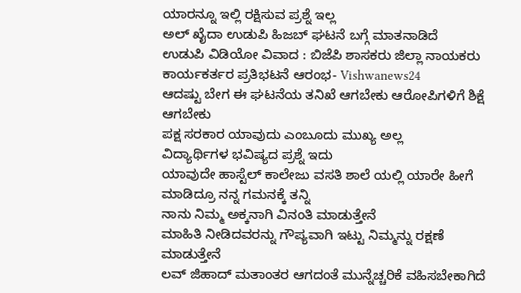ಯಾರನ್ನೂ ಇಲ್ಲಿ ರಕ್ಷಿಸುವ ಪ್ರಶ್ನೆ ಇಲ್ಲ
ಅಲ್ ಖೈದಾ ಉಡುಪಿ ಹಿಜಬ್ ಘಟನೆ ಬಗ್ಗೆ ಮಾತನಾಡಿದೆ
ಉಡುಪಿ ವಿಡಿಯೋ ವಿವಾದ : ಬಿಜೆಪಿ ಶಾಸಕರು ಜಿಲ್ಲಾ ನಾಯಕರು ಕಾರ್ಯಕರ್ತರ ಪ್ರತಿಭಟನೆ ಆರಂಭ- Vishwanews24
ಆದಷ್ಟು ಬೇಗ ಈ ಘಟನೆಯ ತನಿಖೆ ಆಗಬೇಕು ಆರೋಪಿಗಳಿಗೆ ಶಿಕ್ಷೆ ಆಗಬೇಕು
ಪಕ್ಷ ಸರಕಾರ ಯಾವುದು ಎಂಬೂದು ಮುಖ್ಯ ಅಲ್ಲ
ವಿದ್ಯಾರ್ಥಿಗಳ ಭವಿಷ್ಯದ ಪ್ರಶ್ನೆ ಇದು
ಯಾವುದೇ ಹಾಸ್ಟೆಲ್ ಕಾಲೇಜು ವಸತಿ ಶಾಲೆ ಯಲ್ಲಿ ಯಾರೇ ಹೀಗೆ ಮಾಡಿದ್ರೂ ನನ್ನ ಗಮನಕ್ಕೆ ತನ್ನಿ
ನಾನು ನಿಮ್ಮ ಅಕ್ಕನಾಗಿ ವಿನಂತಿ ಮಾಡುತ್ತೇನೆ
ಮಾಹಿತಿ ನೀಡಿದವರನ್ನು ಗೌಪ್ಯವಾಗಿ ಇಟ್ಟು ನಿಮ್ಮನ್ನು ರಕ್ಷಣೆ ಮಾಡುತ್ತೇನೆ
ಲವ್ ಜಿಹಾದ್ ಮತಾಂತರ ಆಗದಂತೆ ಮುನ್ನೆಚ್ಚರಿಕೆ ವಹಿಸಬೇಕಾಗಿದೆ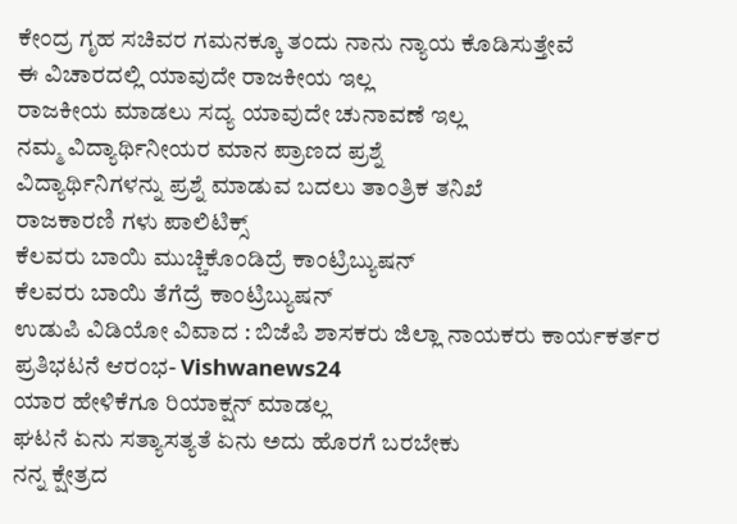ಕೇಂದ್ರ ಗೃಹ ಸಚಿವರ ಗಮನಕ್ಕೂ ತಂದು ನಾನು ನ್ಯಾಯ ಕೊಡಿಸುತ್ತೇವೆ
ಈ ವಿಚಾರದಲ್ಲಿ ಯಾವುದೇ ರಾಜಕೀಯ ಇಲ್ಲ
ರಾಜಕೀಯ ಮಾಡಲು ಸದ್ಯ ಯಾವುದೇ ಚುನಾವಣೆ ಇಲ್ಲ
ನಮ್ಮ ವಿದ್ಯಾರ್ಥಿನೀಯರ ಮಾನ ಪ್ರಾಣದ ಪ್ರಶ್ನೆ
ವಿದ್ಯಾರ್ಥಿನಿಗಳನ್ನು ಪ್ರಶ್ನೆ ಮಾಡುವ ಬದಲು ತಾಂತ್ರಿಕ ತನಿಖೆ
ರಾಜಕಾರಣಿ ಗಳು ಪಾಲಿಟಿಕ್ಸ್
ಕೆಲವರು ಬಾಯಿ ಮುಚ್ಚಿಕೊಂಡಿದ್ರೆ ಕಾಂಟ್ರಿಬ್ಯುಷನ್
ಕೆಲವರು ಬಾಯಿ ತೆಗೆದ್ರೆ ಕಾಂಟ್ರಿಬ್ಯುಷನ್
ಉಡುಪಿ ವಿಡಿಯೋ ವಿವಾದ : ಬಿಜೆಪಿ ಶಾಸಕರು ಜಿಲ್ಲಾ ನಾಯಕರು ಕಾರ್ಯಕರ್ತರ ಪ್ರತಿಭಟನೆ ಆರಂಭ- Vishwanews24
ಯಾರ ಹೇಳಿಕೆಗೂ ರಿಯಾಕ್ಷನ್ ಮಾಡಲ್ಲ
ಘಟನೆ ಏನು ಸತ್ಯಾಸತ್ಯತೆ ಏನು ಅದು ಹೊರಗೆ ಬರಬೇಕು
ನನ್ನ ಕ್ಷೇತ್ರದ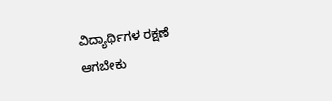ವಿದ್ಯಾರ್ಥಿಗಳ ರಕ್ಷಣೆ ಆಗಬೇಕು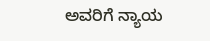ಅವರಿಗೆ ನ್ಯಾಯ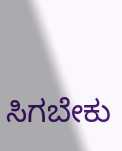ಸಿಗಬೇಕು